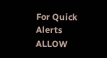For Quick Alerts
ALLOW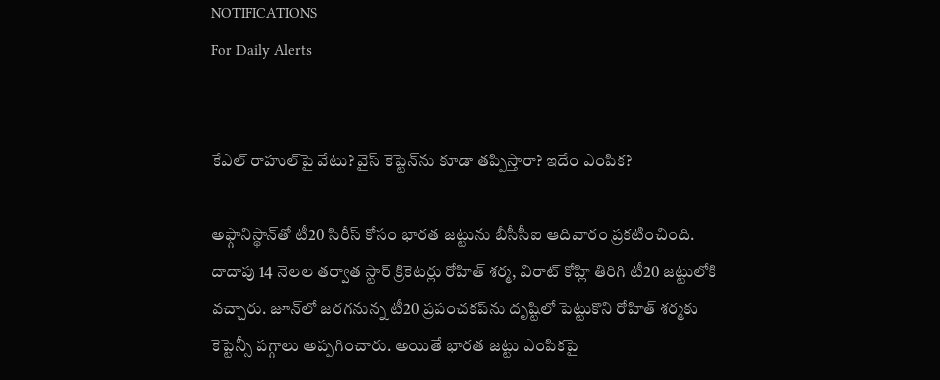NOTIFICATIONS
For Daily Alerts


కేఎల్ రాహుల్‌పై వేటు? వైస్ కెప్టెన్‌ను కూడా తప్పిస్తారా? ఇదేం ఎంపిక?

అఫ్గానిస్థాన్‌తో టీ20 సిరీస్ కోసం భారత జట్టును బీసీసీఐ ఆదివారం ప్రకటించింది. దాదాపు 14 నెలల తర్వాత స్టార్ క్రికెటర్లు రోహిత్ శర్మ, విరాట్ కోహ్లి తిరిగి టీ20 జట్టులోకి వచ్చారు. జూన్‌లో జరగనున్న టీ20 ప్రపంచకప్‌ను దృష్టిలో పెట్టుకొని రోహిత్ శర్మకు కెప్టెన్సీ పగ్గాలు అప్పగించారు. అయితే భారత జట్టు ఎంపికపై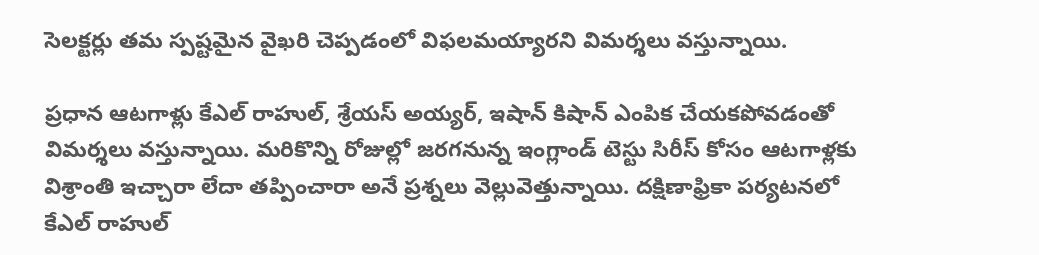సెలక్టర్లు తమ స్పష్టమైన వైఖరి చెప్పడంలో విఫలమయ్యారని విమర్శలు వస్తున్నాయి.

ప్రధాన ఆటగాళ్లు కేఎల్ రాహుల్, శ్రేయస్ అయ్యర్, ఇషాన్ కిషాన్ ఎంపిక చేయకపోవడంతో విమర్శలు వస్తున్నాయి. మరికొన్ని రోజుల్లో జరగనున్న ఇంగ్లాండ్ టెస్టు సిరీస్‌ కోసం ఆటగాళ్లకు విశ్రాంతి ఇచ్చారా లేదా తప్పించారా అనే ప్రశ్నలు వెల్లువెత్తున్నాయి. దక్షిణాఫ్రికా పర్యటనలో కేఎల్ రాహుల్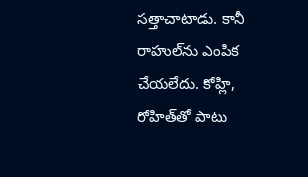సత్తాచాటాడు. కానీ రాహుల్‌ను ఎంపిక చేయలేదు. కోహ్లి, రోహిత్‌తో పాటు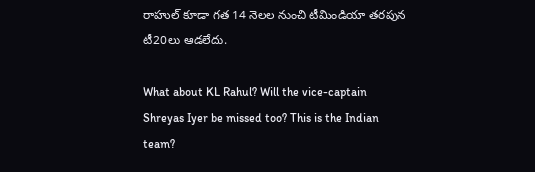రాహు‌ల్ కూడా గత 14 నెలల నుంచి టీమిండియా తరపున టీ20లు ఆడలేదు.

What about KL Rahul? Will the vice-captain Shreyas Iyer be missed too? This is the Indian team?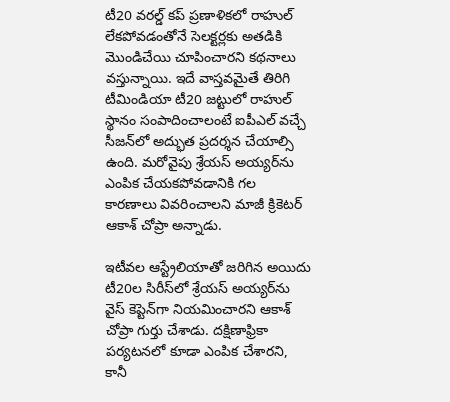టీ20 వరల్డ్ కప్‌ ప్రణాళికలో రాహుల్ లేకపోవడంతోనే సెలక్టర్లకు అతడికి మొండిచేయి చూపించారని కథనాలు వస్తున్నాయి. ఇదే వాస్తవమైతే తిరిగి టీమిండియా టీ20 జట్టులో రాహుల్ స్థానం సంపాదించాలంటే ఐపీఎల్‌ వచ్చే సీజన్‌లో అద్భుత ప్రదర్శన చేయాల్సి ఉంది. మరోవైపు శ్రేయస్ అయ్యర్‌ను ఎంపిక చేయకపోవడానికి గల కారణాలు వివరించాలని మాజీ క్రికెటర్ ఆకాశ్ చోప్రా అన్నాడు.

ఇటీవల ఆస్ట్రేలియాతో జరిగిన అయిదు టీ20ల సిరీస్‌లో శ్రేయస్ అయ్యర్‌ను వైస్ కెప్టెన్‌గా నియమించారని ఆకాశ్ చోప్రా గుర్తు చేశాడు. దక్షిణాఫ్రికా పర్యటనలో కూడా ఎంపిక చేశారని, కానీ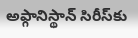అఫ్గానిస్థాన్ సిరీస్‌కు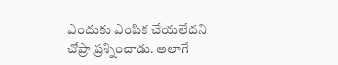ఎందుకు ఎంపిక చేయలేదని చోప్రా ప్రశ్నించాడు. అలాగే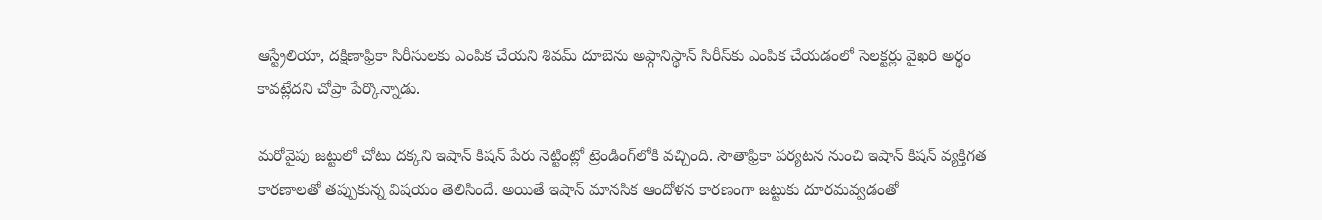ఆస్ట్రేలియా, దక్షిణాఫ్రికా సిరీసులకు ఎంపిక చేయని శివమ్ దూబె‌ను అఫ్గానిస్థాన్ సిరీస్‌కు ఎంపిక చేయడంలో సెలక్టర్లు వైఖరి అర్థం కావట్లేదని చోప్రా పేర్కొన్నాడు.

మరోవైపు జట్టులో చోటు దక్కని ఇషాన్ కిషన్ పేరు నెట్టింట్లో ట్రెండింగ్‌లోకి వచ్చింది. సౌతాఫ్రికా పర్యటన నుంచి ఇషాన్ కిషన్ వ్యక్తిగత కారణాలతో తప్పుకున్న విషయం తెలిసిందే. అయితే ఇషాన్ మానసిక ఆందోళన కారణంగా జట్టుకు దూరమవ్వడంతో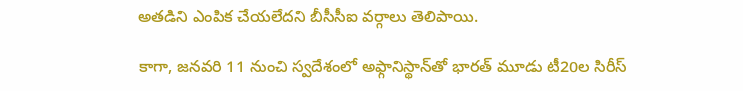అతడిని ఎంపిక చేయలేదని బీసీసీఐ వర్గాలు తెలిపాయి.

కాగా, జనవరి 11 నుంచి స్వదేశంలో అఫ్గానిస్థాన్‌తో భారత్ మూడు టీ20ల సిరీస్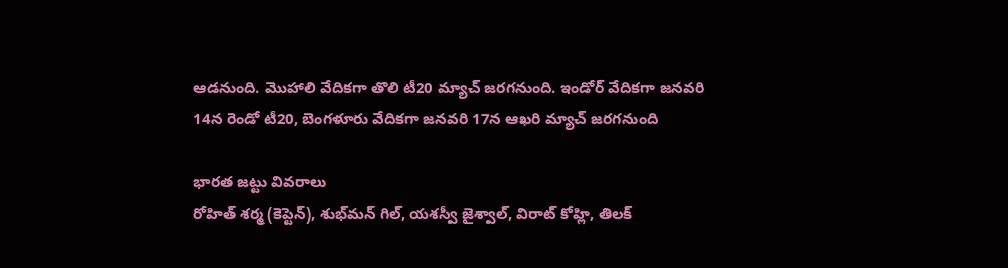ఆడనుంది. మొహాలి వేదికగా తొలి టీ20 మ్యాచ్ జరగనుంది. ఇండోర్ వేదికగా జనవరి 14న రెండో టీ20, బెంగళూరు వేదికగా జనవరి 17న ఆఖరి మ్యాచ్ జరగనుంది

భారత జట్టు వివరాలు
రోహిత్ శర్మ (కెప్టెన్), శుభ్‌మన్ గిల్, యశస్వీ జైశ్వాల్, విరాట్ కోహ్లి, తిలక్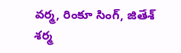వర్మ, రింకూ సింగ్, జితేశ్ శర్మ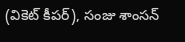(వికెట్ కీపర్), సంజు శాంసన్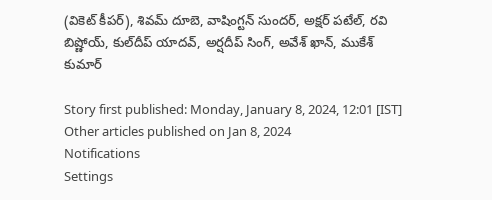(వికెట్ కీపర్), శివమ్ దూబె, వాషింగ్టన్ సుందర్, అక్షర్ పటేల్, రవి బిష్ణోయ్, కుల్‌దీప్ యాదవ్, అర్షదీప్ సింగ్, అవేశ్ ఖాన్, ముకేశ్ కుమార్

Story first published: Monday, January 8, 2024, 12:01 [IST]
Other articles published on Jan 8, 2024
Notifications
Settings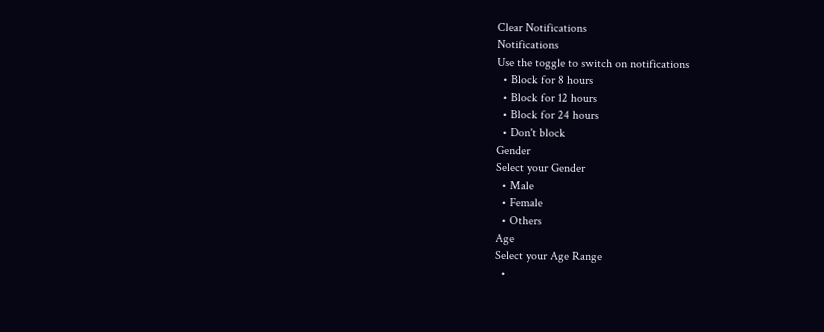Clear Notifications
Notifications
Use the toggle to switch on notifications
  • Block for 8 hours
  • Block for 12 hours
  • Block for 24 hours
  • Don't block
Gender
Select your Gender
  • Male
  • Female
  • Others
Age
Select your Age Range
  •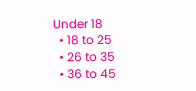Under 18
  • 18 to 25
  • 26 to 35
  • 36 to 45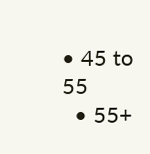• 45 to 55
  • 55+